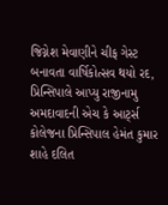જિગ્નેશ મેવાણીને ચીફ ગેસ્ટ બનાવતા વાર્ષિકોત્સવ થયો રદ, પ્રિન્સિપાલે આપ્યુ રાજીનામુ
અમદાવાદની એચ કે આર્ટ્સ કોલેજના પ્રિન્સિપાલ હેમંત કુમાર શાહે દલિત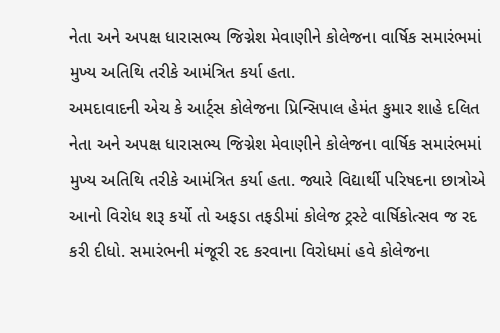નેતા અને અપક્ષ ધારાસભ્ય જિગ્નેશ મેવાણીને કોલેજના વાર્ષિક સમારંભમાં મુખ્ય અતિથિ તરીકે આમંત્રિત કર્યા હતા.
અમદાવાદની એચ કે આર્ટ્સ કોલેજના પ્રિન્સિપાલ હેમંત કુમાર શાહે દલિત નેતા અને અપક્ષ ધારાસભ્ય જિગ્નેશ મેવાણીને કોલેજના વાર્ષિક સમારંભમાં મુખ્ય અતિથિ તરીકે આમંત્રિત કર્યા હતા. જ્યારે વિદ્યાર્થી પરિષદના છાત્રોએ આનો વિરોધ શરૂ કર્યો તો અફડા તફડીમાં કોલેજ ટ્રસ્ટે વાર્ષિકોત્સવ જ રદ કરી દીધો. સમારંભની મંજૂરી રદ કરવાના વિરોધમાં હવે કોલેજના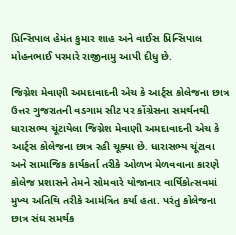પ્રિન્સિપાલ હેમંત કુમાર શાહ અને વાઈસ પ્રિન્સિપાલ મોહનભાઈ પરમારે રાજીનામુ આપી દીધુ છે.

જિગ્નેશ મેવાણી અમદાવાદની એચ કે આર્ટ્સ કોલેજના છાત્ર
ઉત્તર ગુજરાતની વડગામ સીટ પર કોંગ્રેસના સમર્થનથી ધારાસભ્ય ચૂંટાયેલા જિગ્નેશ મેવાણી અમદાવાદની એચ કે આર્ટ્સ કોલેજના છાત્ર રહી ચૂક્યા છે. ધારાસભ્ય ચૂંટાવા અને સામાજિક કાર્યકર્તા તરીકે ઓળખ મેળવવાના કારણે કોલેજ પ્રશાસને તેમને સોમવારે યોજાનાર વાર્ષિકોત્સવમાં મુખ્ય અતિથિ તરીકે આમંત્રિત કર્યા હતા. પરંતુ કોલેજના છાત્ર સંઘ સમર્થક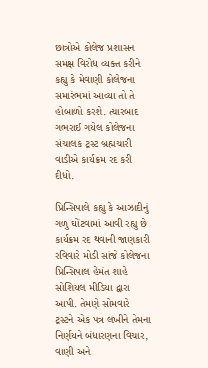છાત્રોએ કોલેજ પ્રશાસન સમક્ષ વિરોધ વ્યક્ત કરીને કહ્યુ કે મેવાણી કોલેજના સમારંભમાં આવ્યા તો તે હોબાળો કરશે. ત્યારબાદ ગભરાઈ ગયેલ કોલેજના સંચાલક ટ્રસ્ટ બ્રહ્મચારી વાડીએ કાર્યક્રમ રદ કરી દીધો.

પ્રિન્સિપાલે કહ્યુ કે આઝાદીનું ગળુ ઘોંટવામાં આવી રહ્યુ છે
કાર્યક્રમ રદ થવાની જાણકારી રવિવારે મોડી સાંજે કોલેજના પ્રિન્સિપાલ હેમંત શાહે સોશિયલ મીડિયા દ્વારા આપી. તેમણે સોમવારે ટ્રસ્ટને એક પત્ર લખીને તેમના નિર્ણયને બંધારણના વિચાર, વાણી અને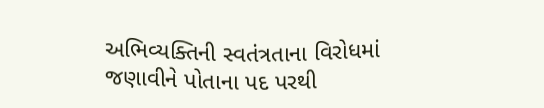અભિવ્યક્તિની સ્વતંત્રતાના વિરોધમાં જણાવીને પોતાના પદ પરથી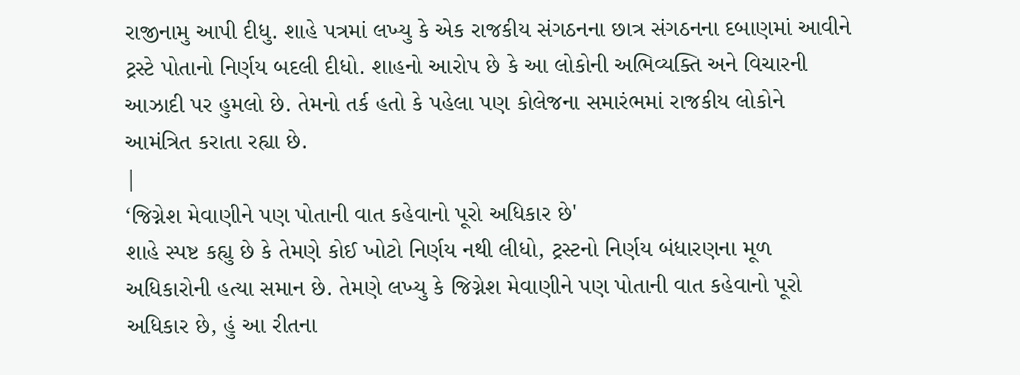રાજીનામુ આપી દીધુ. શાહે પત્રમાં લખ્યુ કે એક રાજકીય સંગઠનના છાત્ર સંગઠનના દબાણમાં આવીને ટ્રસ્ટે પોતાનો નિર્ણય બદલી દીધો. શાહનો આરોપ છે કે આ લોકોની અભિવ્યક્તિ અને વિચારની આઝાદી પર હુમલો છે. તેમનો તર્ક હતો કે પહેલા પણ કોલેજના સમારંભમાં રાજકીય લોકોને આમંત્રિત કરાતા રહ્યા છે.
|
‘જિગ્નેશ મેવાણીને પણ પોતાની વાત કહેવાનો પૂરો અધિકાર છે'
શાહે સ્પષ્ટ કહ્યુ છે કે તેમણે કોઈ ખોટો નિર્ણય નથી લીધો, ટ્રસ્ટનો નિર્ણય બંધારણના મૂળ અધિકારોની હત્યા સમાન છે. તેમણે લખ્યુ કે જિગ્નેશ મેવાણીને પણ પોતાની વાત કહેવાનો પૂરો અધિકાર છે, હું આ રીતના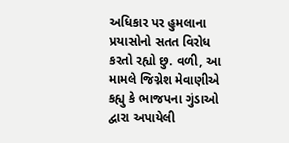અધિકાર પર હુમલાના પ્રયાસોનો સતત વિરોધ કરતો રહ્યો છુ. વળી, આ મામલે જિગ્નેશ મેવાણીએ કહ્યુ કે ભાજપના ગુંડાઓ દ્વારા અપાયેલી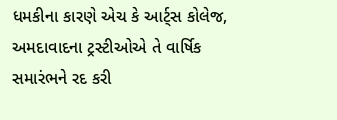ધમકીના કારણે એચ કે આર્ટ્સ કોલેજ, અમદાવાદના ટ્રસ્ટીઓએ તે વાર્ષિક સમારંભને રદ કરી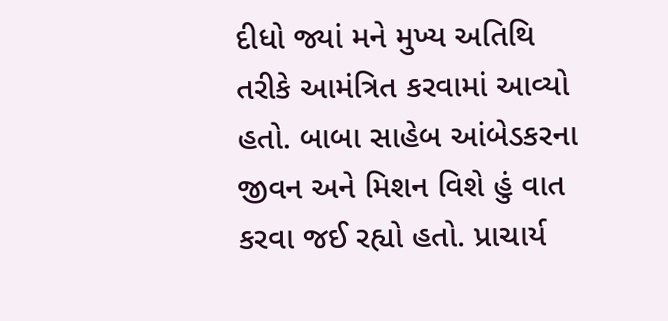દીધો જ્યાં મને મુખ્ય અતિથિ તરીકે આમંત્રિત કરવામાં આવ્યો હતો. બાબા સાહેબ આંબેડકરના જીવન અને મિશન વિશે હું વાત કરવા જઈ રહ્યો હતો. પ્રાચાર્ય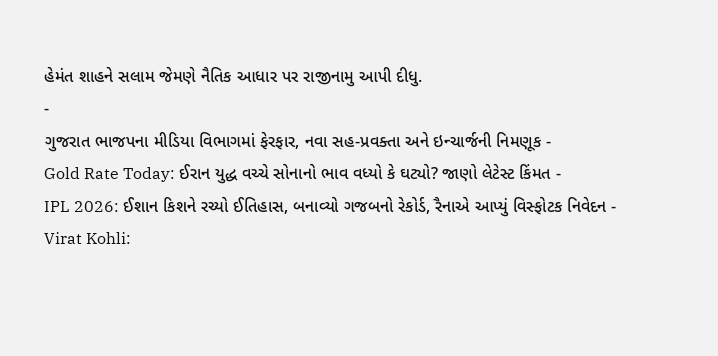હેમંત શાહને સલામ જેમણે નૈતિક આધાર પર રાજીનામુ આપી દીધુ.
-
ગુજરાત ભાજપના મીડિયા વિભાગમાં ફેરફાર, નવા સહ-પ્રવક્તા અને ઇન્ચાર્જની નિમણૂક -
Gold Rate Today: ઈરાન યુદ્ધ વચ્ચે સોનાનો ભાવ વધ્યો કે ઘટ્યો? જાણો લેટેસ્ટ કિંમત -
IPL 2026: ઈશાન કિશને રચ્યો ઈતિહાસ, બનાવ્યો ગજબનો રેકોર્ડ, રૈનાએ આપ્યું વિસ્ફોટક નિવેદન -
Virat Kohli: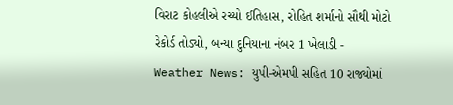વિરાટ કોહલીએ રચ્યો ઈતિહાસ, રોહિત શર્માનો સૌથી મોટો રેકોર્ડ તોડ્યો, બન્યા દુનિયાના નંબર 1 ખેલાડી -
Weather News: યુપી-એમપી સહિત 10 રાજ્યોમાં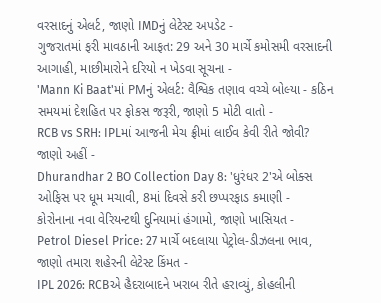વરસાદનું એલર્ટ, જાણો IMDનું લેટેસ્ટ અપડેટ -
ગુજરાતમાં ફરી માવઠાની આફત: 29 અને 30 માર્ચે કમોસમી વરસાદની આગાહી, માછીમારોને દરિયો ન ખેડવા સૂચના -
'Mann Ki Baat'માં PMનું એલર્ટ: વૈશ્વિક તણાવ વચ્ચે બોલ્યા - કઠિન સમયમાં દેશહિત પર ફોકસ જરૂરી, જાણો 5 મોટી વાતો -
RCB vs SRH: IPLમાં આજની મેચ ફ્રીમાં લાઈવ કેવી રીતે જોવી? જાણો અહીં -
Dhurandhar 2 BO Collection Day 8: 'ધુરંધર 2'એ બોક્સ ઓફિસ પર ધૂમ મચાવી, 8માં દિવસે કરી છપ્પરફાડ કમાણી -
કોરોનાના નવા વેરિયન્ટથી દુનિયામાં હંગામો, જાણો ખાસિયત -
Petrol Diesel Price: 27 માર્ચે બદલાયા પેટ્રોલ-ડીઝલના ભાવ, જાણો તમારા શહેરની લેટેસ્ટ કિંમત -
IPL 2026: RCBએ હૈદરાબાદને ખરાબ રીતે હરાવ્યું, કોહલીની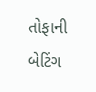તોફાની બેટિંગ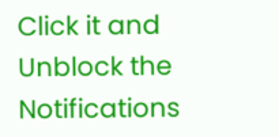Click it and Unblock the Notifications